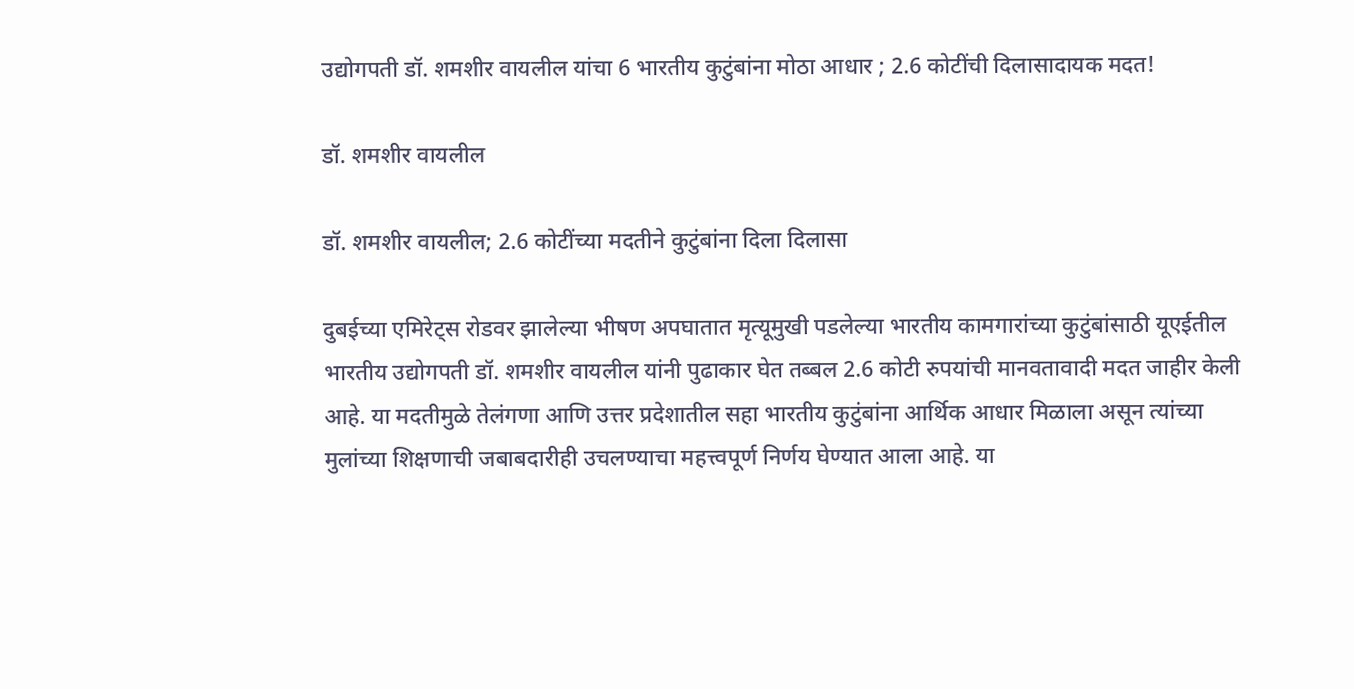उद्योगपती डॉ. शमशीर वायलील यांचा 6 भारतीय कुटुंबांना मोठा आधार ; 2.6 कोटींची दिलासादायक मदत!

डॉ. शमशीर वायलील

डॉ. शमशीर वायलील; 2.6 कोटींच्या मदतीने कुटुंबांना दिला दिलासा

दुबईच्या एमिरेट्स रोडवर झालेल्या भीषण अपघातात मृत्यूमुखी पडलेल्या भारतीय कामगारांच्या कुटुंबांसाठी यूएईतील भारतीय उद्योगपती डॉ. शमशीर वायलील यांनी पुढाकार घेत तब्बल 2.6 कोटी रुपयांची मानवतावादी मदत जाहीर केली आहे. या मदतीमुळे तेलंगणा आणि उत्तर प्रदेशातील सहा भारतीय कुटुंबांना आर्थिक आधार मिळाला असून त्यांच्या मुलांच्या शिक्षणाची जबाबदारीही उचलण्याचा महत्त्वपूर्ण निर्णय घेण्यात आला आहे. या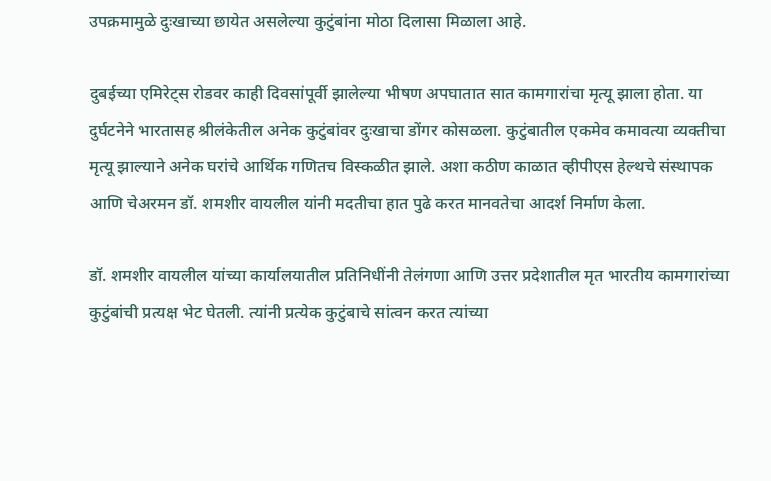उपक्रमामुळे दुःखाच्या छायेत असलेल्या कुटुंबांना मोठा दिलासा मिळाला आहे.

दुबईच्या एमिरेट्स रोडवर काही दिवसांपूर्वी झालेल्या भीषण अपघातात सात कामगारांचा मृत्यू झाला होता. या दुर्घटनेने भारतासह श्रीलंकेतील अनेक कुटुंबांवर दुःखाचा डोंगर कोसळला. कुटुंबातील एकमेव कमावत्या व्यक्तीचा मृत्यू झाल्याने अनेक घरांचे आर्थिक गणितच विस्कळीत झाले. अशा कठीण काळात व्हीपीएस हेल्थचे संस्थापक आणि चेअरमन डॉ. शमशीर वायलील यांनी मदतीचा हात पुढे करत मानवतेचा आदर्श निर्माण केला.

डॉ. शमशीर वायलील यांच्या कार्यालयातील प्रतिनिधींनी तेलंगणा आणि उत्तर प्रदेशातील मृत भारतीय कामगारांच्या कुटुंबांची प्रत्यक्ष भेट घेतली. त्यांनी प्रत्येक कुटुंबाचे सांत्वन करत त्यांच्या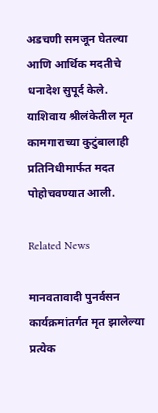अडचणी समजून घेतल्या आणि आर्थिक मदतीचे धनादेश सुपूर्द केले. याशिवाय श्रीलंकेतील मृत कामगाराच्या कुटुंबालाही प्रतिनिधीमार्फत मदत पोहोचवण्यात आली.

Related News

मानवतावादी पुनर्वसन कार्यक्रमांतर्गत मृत झालेल्या प्रत्येक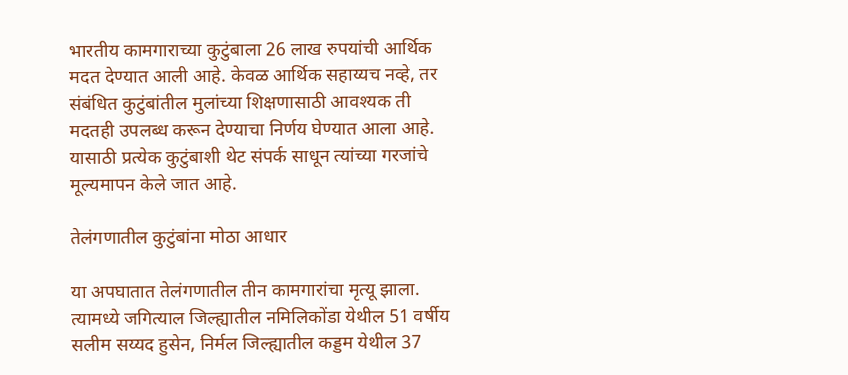भारतीय कामगाराच्या कुटुंबाला 26 लाख रुपयांची आर्थिक मदत देण्यात आली आहे. केवळ आर्थिक सहाय्यच नव्हे, तर संबंधित कुटुंबांतील मुलांच्या शिक्षणासाठी आवश्यक ती मदतही उपलब्ध करून देण्याचा निर्णय घेण्यात आला आहे. यासाठी प्रत्येक कुटुंबाशी थेट संपर्क साधून त्यांच्या गरजांचे मूल्यमापन केले जात आहे.

तेलंगणातील कुटुंबांना मोठा आधार

या अपघातात तेलंगणातील तीन कामगारांचा मृत्यू झाला. त्यामध्ये जगित्याल जिल्ह्यातील नमिलिकोंडा येथील 51 वर्षीय सलीम सय्यद हुसेन, निर्मल जिल्ह्यातील कड्डम येथील 37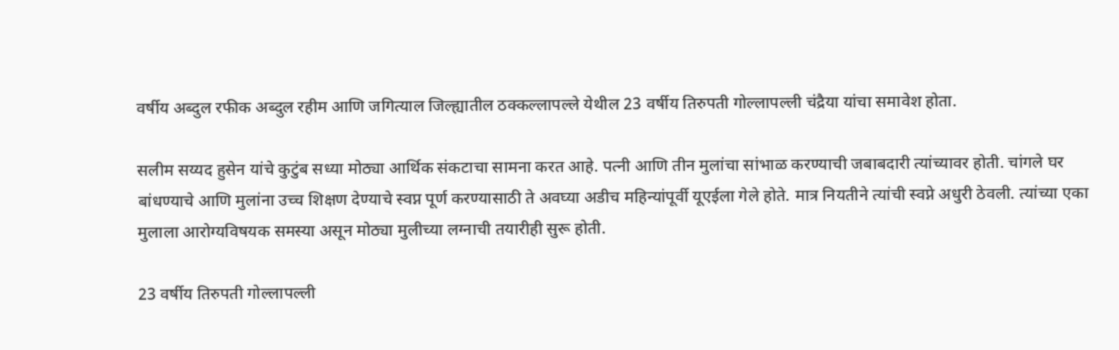वर्षीय अब्दुल रफीक अब्दुल रहीम आणि जगित्याल जिल्ह्यातील ठक्कल्लापल्ले येथील 23 वर्षीय तिरुपती गोल्लापल्ली चंद्रैया यांचा समावेश होता.

सलीम सय्यद हुसेन यांचे कुटुंब सध्या मोठ्या आर्थिक संकटाचा सामना करत आहे. पत्नी आणि तीन मुलांचा सांभाळ करण्याची जबाबदारी त्यांच्यावर होती. चांगले घर बांधण्याचे आणि मुलांना उच्च शिक्षण देण्याचे स्वप्न पूर्ण करण्यासाठी ते अवघ्या अडीच महिन्यांपूर्वी यूएईला गेले होते. मात्र नियतीने त्यांची स्वप्ने अधुरी ठेवली. त्यांच्या एका मुलाला आरोग्यविषयक समस्या असून मोठ्या मुलीच्या लग्नाची तयारीही सुरू होती.

23 वर्षीय तिरुपती गोल्लापल्ली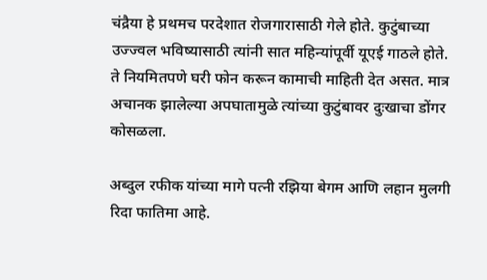चंद्रैया हे प्रथमच परदेशात रोजगारासाठी गेले होते. कुटुंबाच्या उज्ज्वल भविष्यासाठी त्यांनी सात महिन्यांपूर्वी यूएई गाठले होते. ते नियमितपणे घरी फोन करून कामाची माहिती देत असत. मात्र अचानक झालेल्या अपघातामुळे त्यांच्या कुटुंबावर दुःखाचा डोंगर कोसळला.

अब्दुल रफीक यांच्या मागे पत्नी रझिया बेगम आणि लहान मुलगी रिदा फातिमा आहे.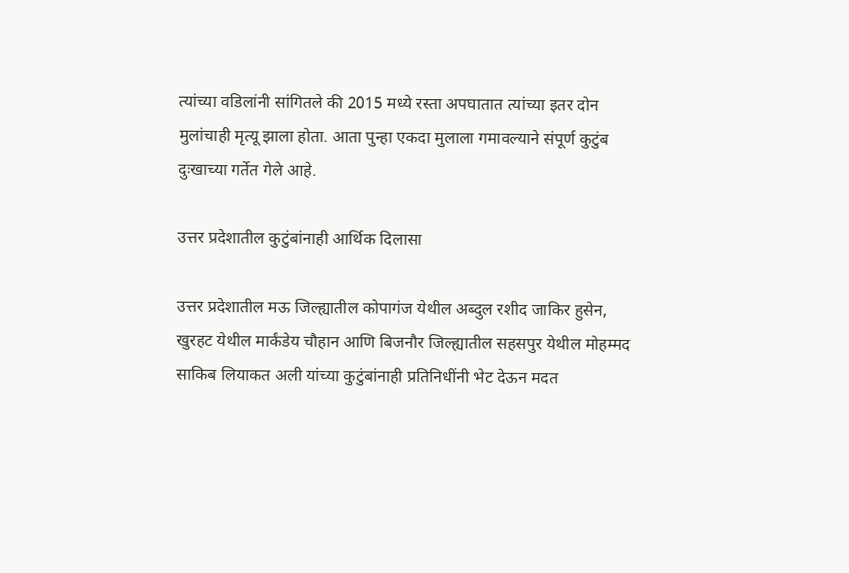त्यांच्या वडिलांनी सांगितले की 2015 मध्ये रस्ता अपघातात त्यांच्या इतर दोन मुलांचाही मृत्यू झाला होता. आता पुन्हा एकदा मुलाला गमावल्याने संपूर्ण कुटुंब दुःखाच्या गर्तेत गेले आहे.

उत्तर प्रदेशातील कुटुंबांनाही आर्थिक दिलासा

उत्तर प्रदेशातील मऊ जिल्ह्यातील कोपागंज येथील अब्दुल रशीद जाकिर हुसेन, खुरहट येथील मार्कंडेय चौहान आणि बिजनौर जिल्ह्यातील सहसपुर येथील मोहम्मद साकिब लियाकत अली यांच्या कुटुंबांनाही प्रतिनिधींनी भेट देऊन मदत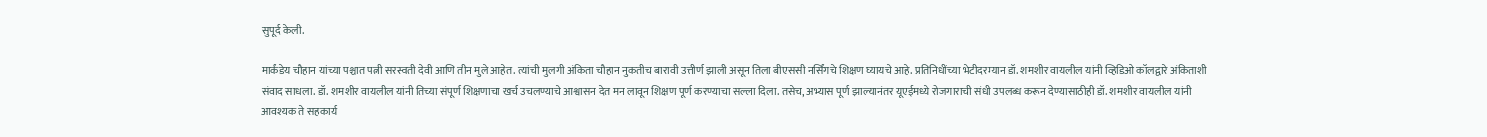सुपूर्द केली.

मार्कंडेय चौहान यांच्या पश्चात पत्नी सरस्वती देवी आणि तीन मुले आहेत. त्यांची मुलगी अंकिता चौहान नुकतीच बारावी उत्तीर्ण झाली असून तिला बीएससी नर्सिंगचे शिक्षण घ्यायचे आहे. प्रतिनिधींच्या भेटीदरम्यान डॉ. शमशीर वायलील यांनी व्हिडिओ कॉलद्वारे अंकिताशी संवाद साधला. डॉ. शमशीर वायलील यांनी तिच्या संपूर्ण शिक्षणाचा खर्च उचलण्याचे आश्वासन देत मन लावून शिक्षण पूर्ण करण्याचा सल्ला दिला. तसेच, अभ्यास पूर्ण झाल्यानंतर यूएईमध्ये रोजगाराची संधी उपलब्ध करून देण्यासाठीही डॉ. शमशीर वायलील यांनी आवश्यक ते सहकार्य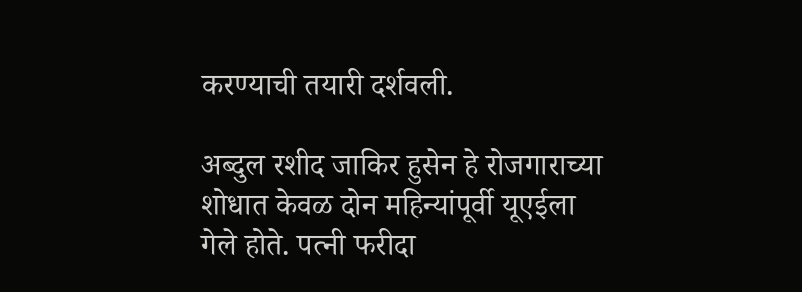करण्याची तयारी दर्शवली.

अब्दुल रशीद जाकिर हुसेन हे रोजगाराच्या शोधात केवळ दोन महिन्यांपूर्वी यूएईला गेले होते. पत्नी फरीदा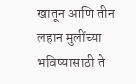खातून आणि तीन लहान मुलींच्या भविष्यासाठी ते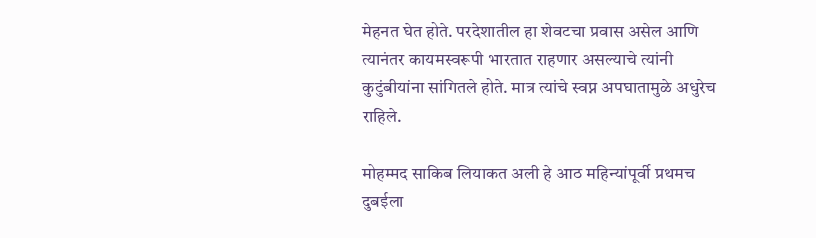मेहनत घेत होते. परदेशातील हा शेवटचा प्रवास असेल आणि त्यानंतर कायमस्वरूपी भारतात राहणार असल्याचे त्यांनी कुटुंबीयांना सांगितले होते. मात्र त्यांचे स्वप्न अपघातामुळे अधुरेच राहिले.

मोहम्मद साकिब लियाकत अली हे आठ महिन्यांपूर्वी प्रथमच दुबईला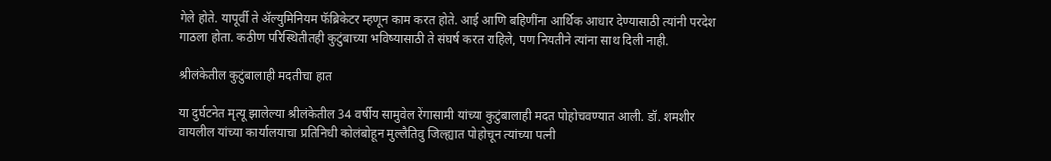गेले होते. यापूर्वी ते ॲल्युमिनियम फॅब्रिकेटर म्हणून काम करत होते. आई आणि बहिणींना आर्थिक आधार देण्यासाठी त्यांनी परदेश गाठला होता. कठीण परिस्थितीतही कुटुंबाच्या भविष्यासाठी ते संघर्ष करत राहिले, पण नियतीने त्यांना साथ दिली नाही.

श्रीलंकेतील कुटुंबालाही मदतीचा हात

या दुर्घटनेत मृत्यू झालेल्या श्रीलंकेतील 34 वर्षीय सामुवेल रेंगासामी यांच्या कुटुंबालाही मदत पोहोचवण्यात आली. डॉ. शमशीर वायलील यांच्या कार्यालयाचा प्रतिनिधी कोलंबोहून मुल्लैतिवु जिल्ह्यात पोहोचून त्यांच्या पत्नी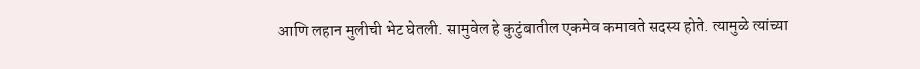आणि लहान मुलीची भेट घेतली. सामुवेल हे कुटुंबातील एकमेव कमावते सदस्य होते. त्यामुळे त्यांच्या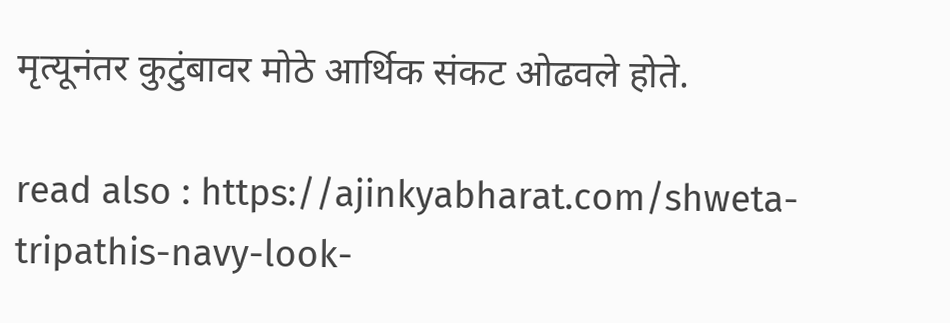मृत्यूनंतर कुटुंबावर मोठे आर्थिक संकट ओढवले होते.

read also : https://ajinkyabharat.com/shweta-tripathis-navy-look-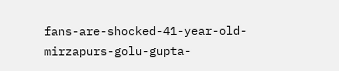fans-are-shocked-41-year-old-mirzapurs-golu-gupta-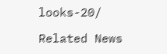looks-20/

Related News